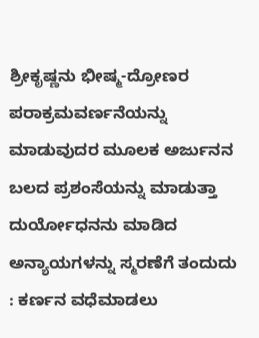ಶ್ರೀಕೃಷ್ಣನು ಭೀಷ್ಮ-ದ್ರೋಣರ ಪರಾಕ್ರಮವರ್ಣನೆಯನ್ನು ಮಾಡುವುದರ ಮೂಲಕ ಅರ್ಜುನನ ಬಲದ ಪ್ರಶಂಸೆಯನ್ನು ಮಾಡುತ್ತಾ ದುರ್ಯೋಧನನು ಮಾಡಿದ ಅನ್ಯಾಯಗಳನ್ನು ಸ್ಮರಣೆಗೆ ತಂದುದು : ಕರ್ಣನ ವಧೆಮಾಡಲು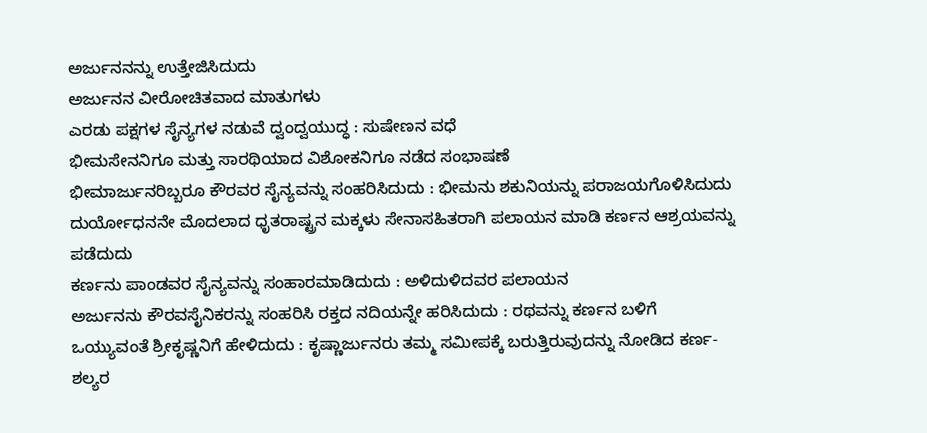ಅರ್ಜುನನನ್ನು ಉತ್ತೇಜಿಸಿದುದು
ಅರ್ಜುನನ ವೀರೋಚಿತವಾದ ಮಾತುಗಳು
ಎರಡು ಪಕ್ಷಗಳ ಸೈನ್ಯಗಳ ನಡುವೆ ದ್ವಂದ್ವಯುದ್ಧ : ಸುಷೇಣನ ವಧೆ
ಭೀಮಸೇನನಿಗೂ ಮತ್ತು ಸಾರಥಿಯಾದ ವಿಶೋಕನಿಗೂ ನಡೆದ ಸಂಭಾಷಣೆ
ಭೀಮಾರ್ಜುನರಿಬ್ಬರೂ ಕೌರವರ ಸೈನ್ಯವನ್ನು ಸಂಹರಿಸಿದುದು : ಭೀಮನು ಶಕುನಿಯನ್ನು ಪರಾಜಯಗೊಳಿಸಿದುದು ದುರ್ಯೋಧನನೇ ಮೊದಲಾದ ಧೃತರಾಷ್ಟ್ರನ ಮಕ್ಕಳು ಸೇನಾಸಹಿತರಾಗಿ ಪಲಾಯನ ಮಾಡಿ ಕರ್ಣನ ಆಶ್ರಯವನ್ನು ಪಡೆದುದು
ಕರ್ಣನು ಪಾಂಡವರ ಸೈನ್ಯವನ್ನು ಸಂಹಾರಮಾಡಿದುದು : ಅಳಿದುಳಿದವರ ಪಲಾಯನ
ಅರ್ಜುನನು ಕೌರವಸೈನಿಕರನ್ನು ಸಂಹರಿಸಿ ರಕ್ತದ ನದಿಯನ್ನೇ ಹರಿಸಿದುದು : ರಥವನ್ನು ಕರ್ಣನ ಬಳಿಗೆ ಒಯ್ಯುವಂತೆ ಶ್ರೀಕೃಷ್ಣನಿಗೆ ಹೇಳಿದುದು : ಕೃಷ್ಣಾರ್ಜುನರು ತಮ್ಮ ಸಮೀಪಕ್ಕೆ ಬರುತ್ತಿರುವುದನ್ನು ನೋಡಿದ ಕರ್ಣ-ಶಲ್ಯರ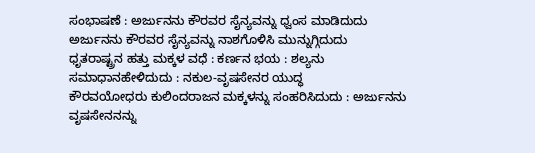ಸಂಭಾಷಣೆ : ಅರ್ಜುನನು ಕೌರವರ ಸೈನ್ಯವನ್ನು ಧ್ವಂಸ ಮಾಡಿದುದು
ಅರ್ಜುನನು ಕೌರವರ ಸೈನ್ಯವನ್ನು ನಾಶಗೊಳಿಸಿ ಮುನ್ನುಗ್ಗಿದುದು
ಧೃತರಾಷ್ಟ್ರನ ಹತ್ತು ಮಕ್ಕಳ ವಧೆ : ಕರ್ಣನ ಭಯ : ಶಲ್ಯನು ಸಮಾಧಾನಹೇಳಿದುದು : ನಕುಲ-ವೃಷಸೇನರ ಯುದ್ಧ
ಕೌರವಯೋಧರು ಕುಲಿಂದರಾಜನ ಮಕ್ಕಳನ್ನು ಸಂಹರಿಸಿದುದು : ಅರ್ಜುನನು ವೃಷಸೇನನನ್ನು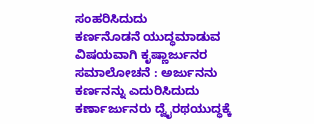ಸಂಹರಿಸಿದುದು
ಕರ್ಣನೊಡನೆ ಯುದ್ಧಮಾಡುವ ವಿಷಯವಾಗಿ ಕೃಷ್ಣಾರ್ಜುನರ ಸಮಾಲೋಚನೆ : ಅರ್ಜುನನು ಕರ್ಣನನ್ನು ಎದುರಿಸಿದುದು
ಕರ್ಣಾರ್ಜುನರು ದ್ವೈರಥಯುದ್ಧಕ್ಕೆ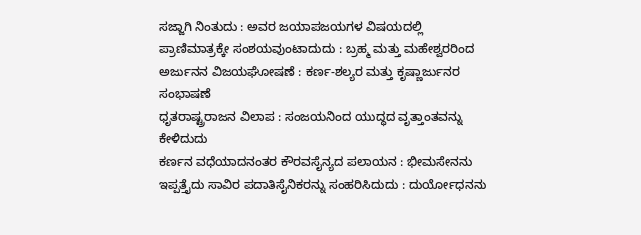ಸಜ್ಜಾಗಿ ನಿಂತುದು : ಅವರ ಜಯಾಪಜಯಗಳ ವಿಷಯದಲ್ಲಿ ಪ್ರಾಣಿಮಾತ್ರಕ್ಕೇ ಸಂಶಯವುಂಟಾದುದು : ಬ್ರಹ್ಮ ಮತ್ತು ಮಹೇಶ್ವರರಿಂದ ಅರ್ಜುನನ ವಿಜಯಘೋಷಣೆ : ಕರ್ಣ-ಶಲ್ಯರ ಮತ್ತು ಕೃಷ್ಣಾರ್ಜುನರ ಸಂಭಾಷಣೆ
ಧೃತರಾಷ್ಟ್ರರಾಜನ ವಿಲಾಪ : ಸಂಜಯನಿಂದ ಯುದ್ಧದ ವೃತ್ತಾಂತವನ್ನು ಕೇಳಿದುದು
ಕರ್ಣನ ವಧೆಯಾದನಂತರ ಕೌರವಸೈನ್ಯದ ಪಲಾಯನ : ಭೀಮಸೇನನು ಇಪ್ಪತ್ತೈದು ಸಾವಿರ ಪದಾತಿಸೈನಿಕರನ್ನು ಸಂಹರಿಸಿದುದು : ದುರ್ಯೋಧನನು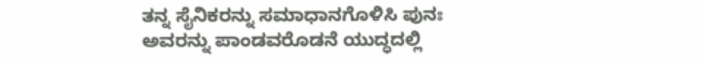ತನ್ನ ಸೈನಿಕರನ್ನು ಸಮಾಧಾನಗೊಳಿಸಿ ಪುನಃ ಅವರನ್ನು ಪಾಂಡವರೊಡನೆ ಯುದ್ಧದಲ್ಲಿ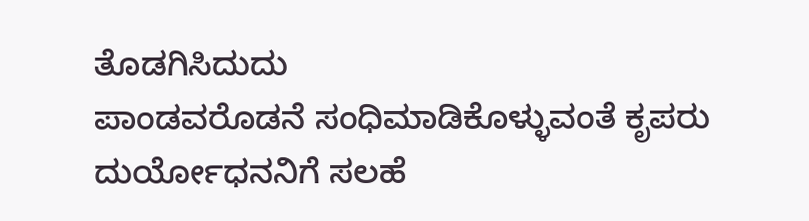ತೊಡಗಿಸಿದುದು
ಪಾಂಡವರೊಡನೆ ಸಂಧಿಮಾಡಿಕೊಳ್ಳುವಂತೆ ಕೃಪರು ದುರ್ಯೋಧನನಿಗೆ ಸಲಹೆ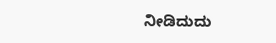ನೀಡಿದುದು